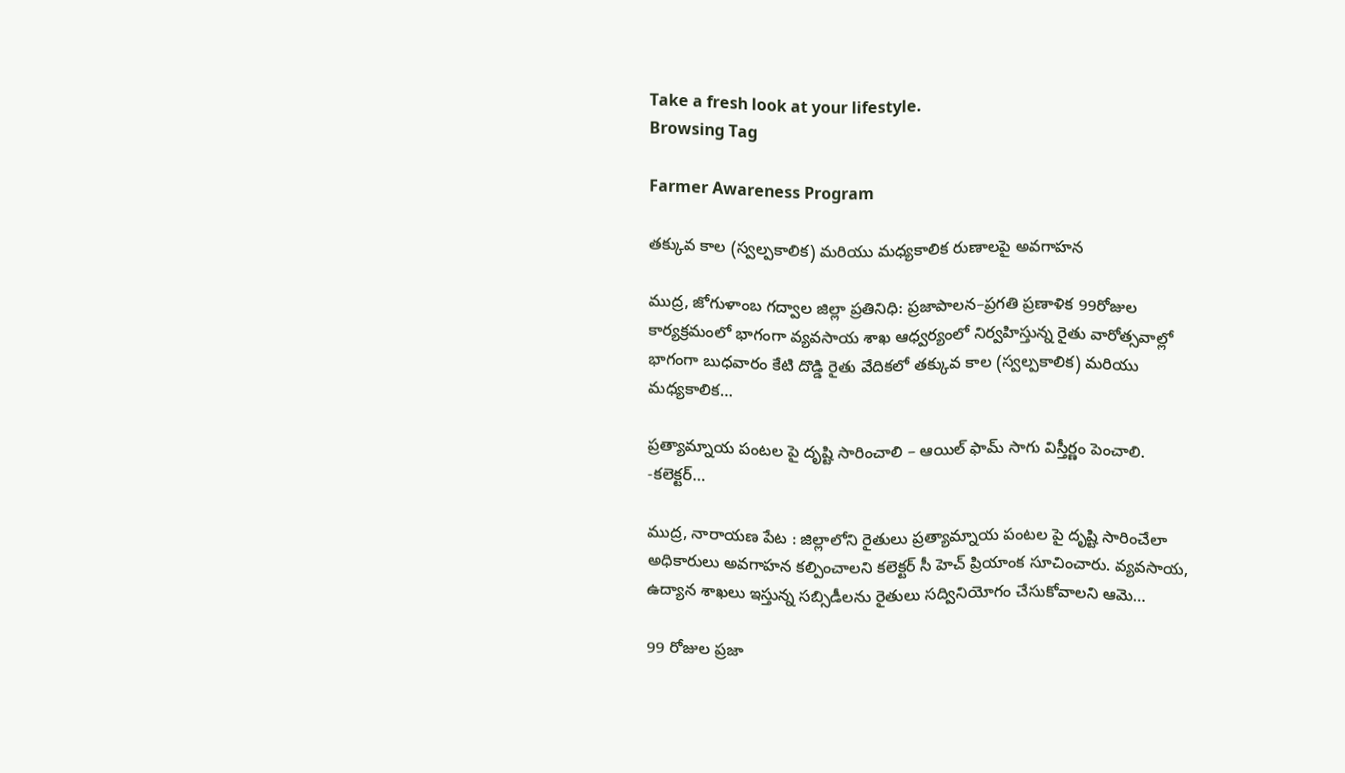Take a fresh look at your lifestyle.
Browsing Tag

Farmer Awareness Program

తక్కువ కాల (స్వల్పకాలిక) మరియు మధ్యకాలిక రుణాలపై అవగాహన

ముద్ర, జోగుళాంబ గద్వాల‌ జిల్లా ప్రతినిధి: ప్రజాపాలన–ప్రగతి ప్రణాళిక 99రోజుల కార్యక్రమంలో భాగంగా వ్యవసాయ శాఖ ఆధ్వర్యంలో ‌నిర్వహిస్తున్న రైతు వారోత్సవాల్లో భాగంగా బుధవారం కేటి దొడ్డి రైతు వేదికలో తక్కువ కాల (స్వల్పకాలిక) మరియు మధ్యకాలిక…

ప్రత్యామ్నాయ పంటల పై దృష్టి సారించాలి – ఆయిల్ ఫామ్ సాగు విస్తీర్ణం పెంచాలి. -కలెక్టర్…

ముద్ర, నారాయణ పేట : జిల్లాలోని రైతులు ప్రత్యామ్నాయ పంటల పై దృష్టి సారించేలా అధికారులు అవగాహన కల్పించాలని కలెక్టర్ సీ హెచ్ ప్రియాంక సూచించారు. వ్యవసాయ, ఉద్యాన శాఖలు ఇస్తున్న సబ్సిడీలను రైతులు సద్వినియోగం చేసుకోవాలని ఆమె…

99 రోజుల ప్రజా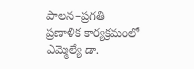పాలన–ప్రగతి ప్రణాళిక కార్యక్రమంలో ఎమ్మెల్యే డా.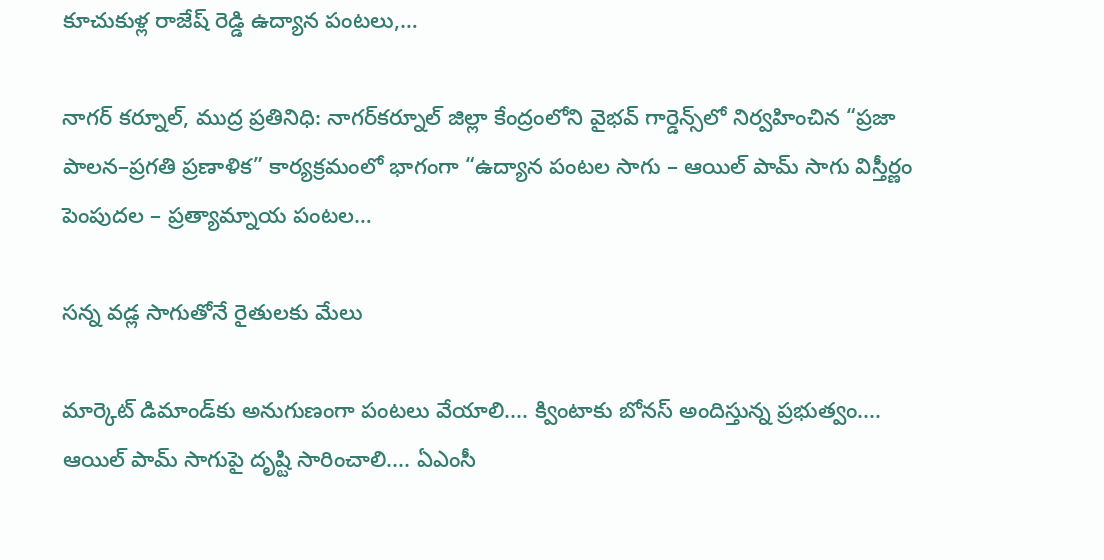కూచుకుళ్ల రాజేష్ రెడ్డి ఉద్యాన పంటలు,…

నాగర్ కర్నూల్, ముద్ర ప్రతినిధి: నాగర్‌కర్నూల్ జిల్లా కేంద్రంలోని వైభవ్ గార్డెన్స్‌లో నిర్వహించిన “ప్రజా పాలన–ప్రగతి ప్రణాళిక” కార్యక్రమంలో భాగంగా “ఉద్యాన పంటల సాగు – ఆయిల్ పామ్ సాగు విస్తీర్ణం పెంపుదల – ప్రత్యామ్నాయ పంటల…

సన్న వడ్ల సాగుతోనే రైతులకు మేలు

మార్కెట్ డిమాండ్‌కు అనుగుణంగా పంటలు వేయాలి.... క్వింటాకు బోనస్ అందిస్తున్న ప్రభుత్వం.... ఆయిల్ పామ్ సాగుపై దృష్టి సారించాలి.... ఏఎంసీ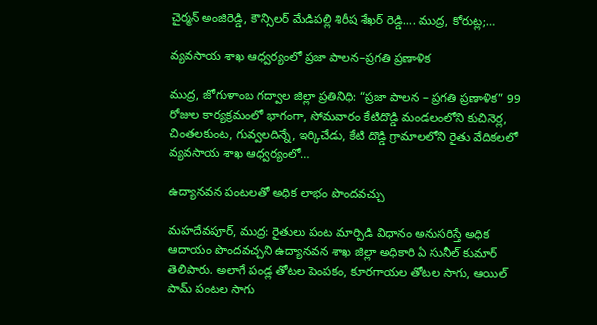చైర్మన్ అంజిరెడ్డి, కౌన్సిలర్ మేడిపల్లి శిరీష శేఖర్ రెడ్డి.... ముద్ర, కోరుట్ల;…

వ్యవసాయ శాఖ ఆధ్వర్యంలో ప్రజా పాలన–ప్రగతి ప్రణాళిక

ముద్ర, జోగుళాంబ గద్వాల‌ జిల్లా ప్రతినిధి: “ప్రజా పాలన – ప్రగతి ప్రణాళిక” 99 రోజుల కార్యక్రమంలో భాగంగా, సోమవారం కేటిదొడ్డి మండలంలోని కుచినెర్ల, చింతలకుంట, గువ్వలదిన్నే, ఇర్కిచేడు, కేటి దొడ్డి గ్రామాలలోని రైతు వేదికలలో వ్యవసాయ శాఖ ఆధ్వర్యంలో…

ఉద్యానవన పంటలతో అధిక లాభం పొందవచ్చు

మహదేవపూర్, ముద్ర: రైతులు పంట మార్పిడి విధానం అనుసరిస్తే అధిక ఆదాయం పొందవచ్చని ఉద్యానవన శాఖ జిల్లా అధికారి ఏ సునీల్ కుమార్ తెలిపారు. అలాగే పండ్ల తోటల పెంపకం, కూరగాయల తోటల సాగు, ఆయిల్ పామ్ పంటల సాగు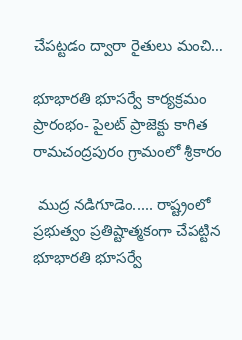చేపట్టడం ద్వారా రైతులు మంచి…

భూభారతి భూసర్వే కార్యక్రమం ప్రారంభం- పైలట్ ప్రాజెక్టు కాగిత రామచంద్రపురం గ్రామంలో శ్రీకారం

 ముద్ర నడిగూడెం..... రాష్ట్రంలో ప్రభుత్వం ప్రతిష్టాత్మకంగా చేపట్టిన భూభారతి భూసర్వే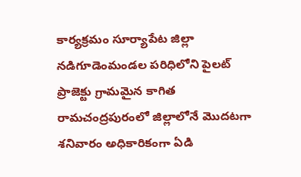కార్యక్రమం సూర్యాపేట జిల్లా నడిగూడెంమండల పరిధిలోని పైలట్ ప్రాజెక్టు గ్రామమైన కాగిత రామచంద్రపురంలో జిల్లాలోనే మొదటగా శనివారం అధికారికంగా ఏడి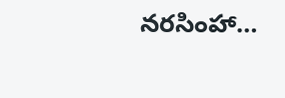నరసింహా…